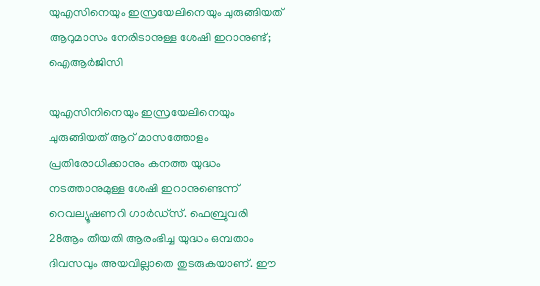യുഎസിനെയും ഇസ്രയേലിനെയും ചുരുങ്ങിയത് ആറുമാസം നേരിടാനുള്ള ശേഷി ഇറാനുണ്ട്; ഐആർജിസി

യുഎസിനിനെയും ഇസ്രയേലിനെയും ചുരുങ്ങിയത് ആറ് മാസത്തോളം പ്രതിരോധിക്കാനും കനത്ത യുദ്ധം നടത്താനുമുള്ള ശേഷി ഇറാനുണ്ടെന്ന് റെവല്യൂഷണറി ഗാർഡ്‌സ്. ഫെബ്രുവരി 28ആം തീയതി ആരംഭിച്ച യുദ്ധം ഒമ്പതാം ദിവസവും അയവില്ലാതെ തുടരുകയാണ്. ഈ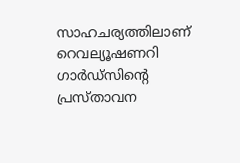സാഹചര്യത്തിലാണ് റെവല്യൂഷണറി ഗാർഡ്‌സിന്റെ പ്രസ്താവന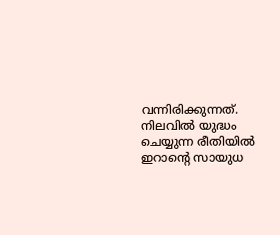വന്നിരിക്കുന്നത്. നിലവിൽ യുദ്ധം ചെയ്യുന്ന രീതിയിൽ ഇറാന്റെ സായുധ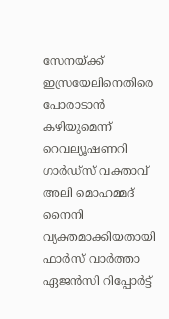സേനയ്ക്ക് ഇസ്രയേലിനെതിരെ പോരാടാൻ കഴിയുമെന്ന് റെവല്യൂഷണറി ഗാർഡ്‌സ് വക്താവ് അലി മൊഹമ്മദ് നൈനി വ്യക്തമാക്കിയതായി ഫാർസ് വാർത്താ ഏജൻസി റിപ്പോർട്ട്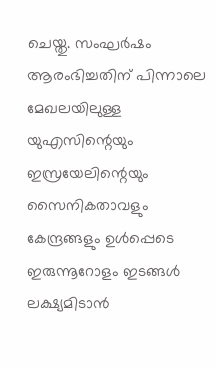ചെയ്തു. സംഘർഷം ആരംഭിച്ചതിന് പിന്നാലെ മേഖലയിലുള്ള യുഎസിന്റെയും ഇസ്രയേലിന്റെയും സൈനികതാവളും കേന്ദ്രങ്ങളും ഉൾപ്പെടെ ഇരുന്നൂറോളം ഇടങ്ങൾ ലക്ഷ്യമിടാൻ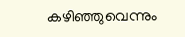കഴിഞ്ഞുവെന്നും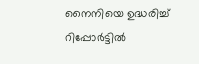നൈനിയെ ഉദ്ധരിച്ച് റിപ്പോർട്ടിൽ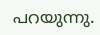പറയുന്നു.